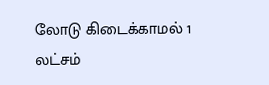லோடு கிடைக்காமல் 1 லட்சம்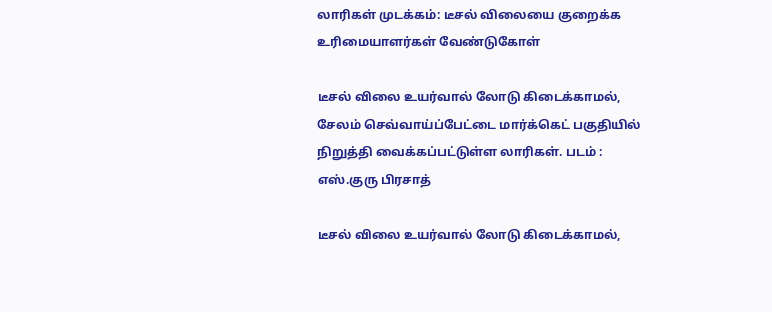லாரிகள் முடக்கம்: டீசல் விலையை குறைக்க உரிமையாளர்கள் வேண்டுகோள்

டீசல் விலை உயர்வால் லோடு கிடைக்காமல், சேலம் செவ்வாய்ப்பேட்டை மார்க்கெட் பகுதியில் நிறுத்தி வைக்கப்பட்டுள்ள லாரிகள். படம் : எஸ்.குரு பிரசாத்

டீசல் விலை உயர்வால் லோடு கிடைக்காமல்,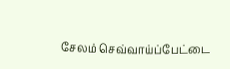சேலம் செவ்வாய்ப்பேட்டை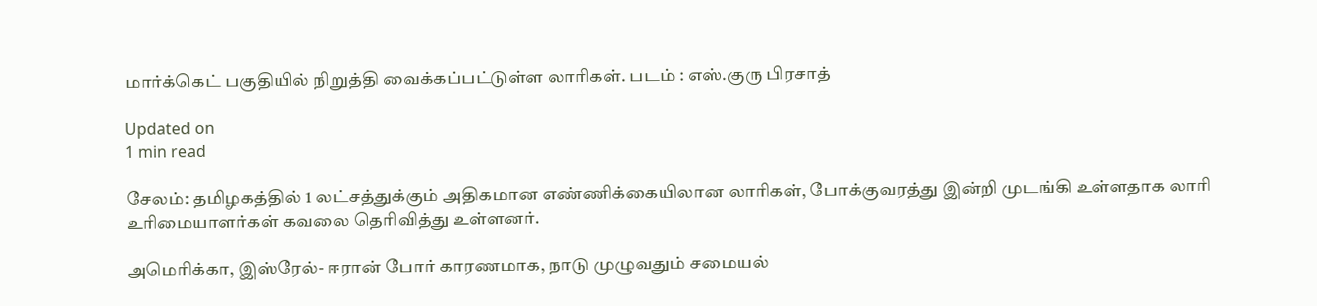மார்க்கெட் பகுதியில் நிறுத்தி வைக்கப்பட்டுள்ள லாரிகள். படம் : எஸ்.குரு பிரசாத்

Updated on
1 min read

சேலம்: தமிழகத்தில் 1 லட்சத்துக்கும் அதிகமான எண்ணிக்கையிலான லாரிகள், போக்குவரத்து இன்றி முடங்கி உள்ளதாக லாரி உரிமையாளர்கள் கவலை தெரிவித்து உள்ளனர்.

அமெரிக்கா, இஸ்ரேல்- ஈரான் போர் காரணமாக, நாடு முழுவதும் சமையல்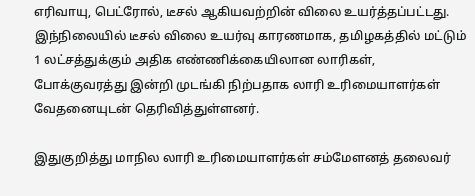எரிவாயு, பெட்ரோல், டீசல் ஆகியவற்றின் விலை உயர்த்தப்பட்டது. இந்நிலையில் டீசல் விலை உயர்வு காரணமாக, தமிழகத்தில் மட்டும் 1 லட்சத்துக்கும் அதிக எண்ணிக்கையிலான லாரிகள், போக்குவரத்து இன்றி முடங்கி நிற்பதாக லாரி உரிமையாளர்கள் வேதனையுடன் தெரிவித்துள்ளனர்.

இதுகுறித்து மாநில லாரி உரிமையாளர்கள் சம்மேளனத் தலைவர்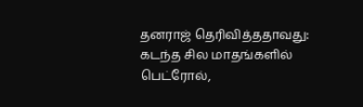தனராஜ் தெரிவித்ததாவது: கடந்த சில மாதங்களில் பெட்ரோல்,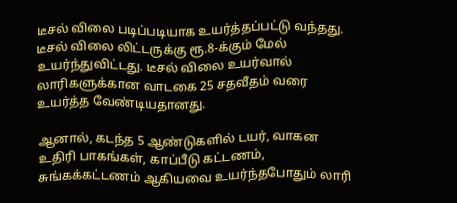டீசல் விலை படிப்படியாக உயர்த்தப்பட்டு வந்தது. டீசல் விலை லிட்டருக்கு ரூ.8-க்கும் மேல் உயர்ந்துவிட்டது. டீசல் விலை உயர்வால் லாரிகளுக்கான வாடகை 25 சதவீதம் வரை உயர்த்த வேண்டியதானது.

ஆனால், கடந்த 5 ஆண்டுகளில் டயர், வாகன உதிரி பாகங்கள், காப்பீடு கட்டணம், சுங்கக்கட்டணம் ஆகியவை உயர்ந்தபோதும் லாரி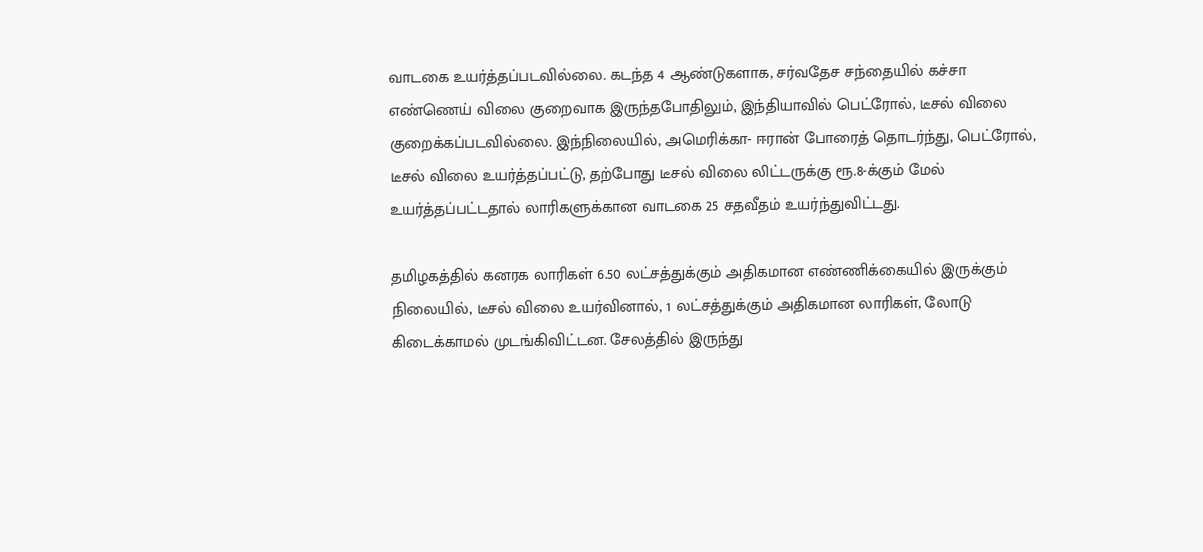வாடகை உயர்த்தப்படவில்லை. கடந்த 4 ஆண்டுகளாக, சர்வதேச சந்தையில் கச்சா எண்ணெய் விலை குறைவாக இருந்தபோதிலும், இந்தியாவில் பெட்ரோல், டீசல் விலை குறைக்கப்படவில்லை. இந்நிலையில், அமெரிக்கா- ஈரான் போரைத் தொடர்ந்து, பெட்ரோல், டீசல் விலை உயர்த்தப்பட்டு, தற்போது டீசல் விலை லிட்டருக்கு ரூ.8-க்கும் மேல் உயர்த்தப்பட்டதால் லாரிகளுக்கான வாடகை 25 சதவீதம் உயர்ந்துவிட்டது.

தமிழகத்தில் கனரக லாரிகள் 6.50 லட்சத்துக்கும் அதிகமான எண்ணிக்கையில் இருக்கும் நிலையில், டீசல் விலை உயர்வினால், 1 லட்சத்துக்கும் அதிகமான லாரிகள், லோடு கிடைக்காமல் முடங்கிவிட்டன. சேலத்தில் இருந்து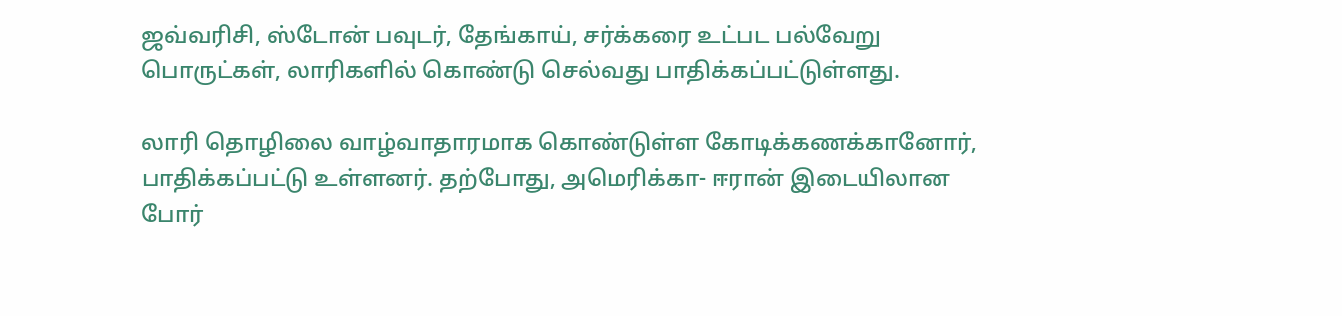ஜவ்வரிசி, ஸ்டோன் பவுடர், தேங்காய், சர்க்கரை உட்பட பல்வேறு பொருட்கள், லாரிகளில் கொண்டு செல்வது பாதிக்கப்பட்டுள்ளது.

லாரி தொழிலை வாழ்வாதாரமாக கொண்டுள்ள கோடிக்கணக்கானோர், பாதிக்கப்பட்டு உள்ளனர். தற்போது, அமெரிக்கா- ஈரான் இடையிலான போர்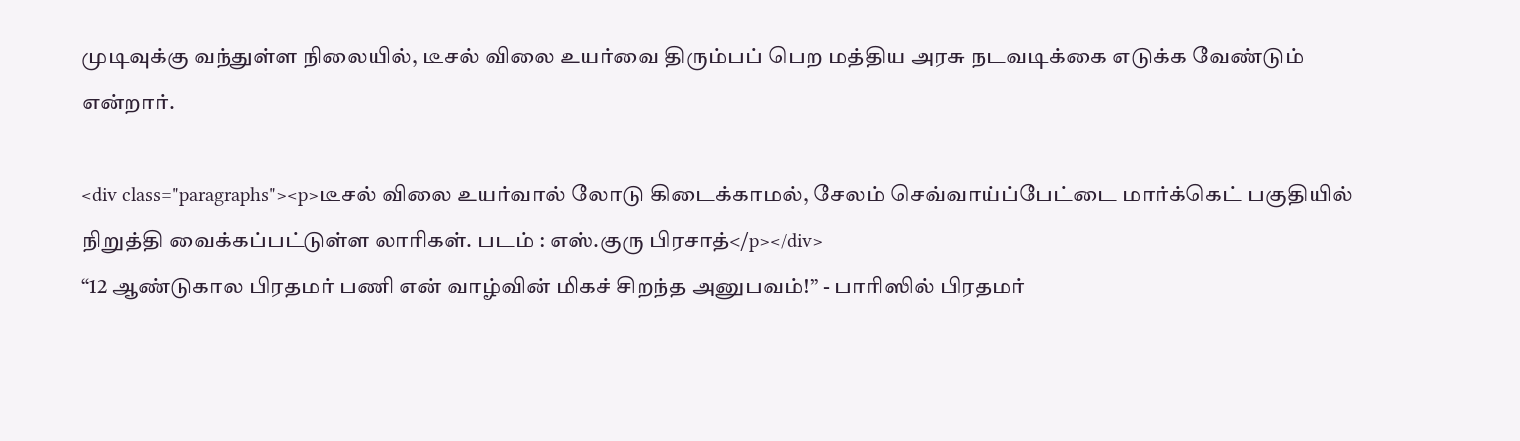முடிவுக்கு வந்துள்ள நிலையில், டீசல் விலை உயர்வை திரும்பப் பெற மத்திய அரசு நடவடிக்கை எடுக்க வேண்டும் என்றார்.

<div class="paragraphs"><p>டீசல் விலை உயர்வால் லோடு கிடைக்காமல், சேலம் செவ்வாய்ப்பேட்டை மார்க்கெட் பகுதியில் நிறுத்தி வைக்கப்பட்டுள்ள லாரிகள். படம் : எஸ்.குரு பிரசாத்</p></div>
“12 ஆண்டுகால பிரதமர் பணி என் வாழ்வின் மிகச் சிறந்த அனுபவம்!” - பாரிஸில் பிரதமர்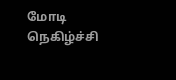மோடி நெகிழ்ச்சி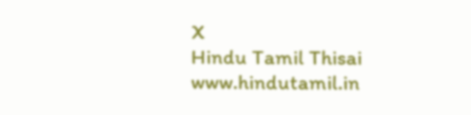X
Hindu Tamil Thisai
www.hindutamil.in